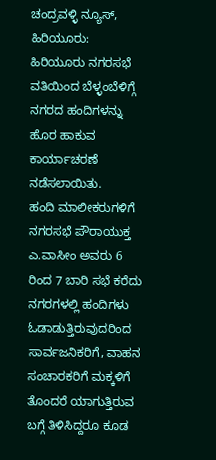ಚಂದ್ರವಳ್ಳಿ ನ್ಯೂಸ್, ಹಿರಿಯೂರು:
ಹಿರಿಯೂರು ನಗರಸಭೆ ವತಿಯಿಂದ ಬೆಳ್ಳಂಬೆಳಿಗ್ಗೆ ನಗರದ ಹಂದಿಗಳನ್ನು ಹೊರ ಹಾಕುವ ಕಾರ್ಯಾಚರಣೆ ನಡೆಸಲಾಯಿತು.
ಹಂದಿ ಮಾಲೀಕರುಗಳಿಗೆ ನಗರಸಭೆ ಪೌರಾಯುಕ್ತ ಎ.ವಾಸೀಂ ಅವರು 6 ರಿಂದ 7 ಬಾರಿ ಸಭೆ ಕರೆದು ನಗರಗಳಲ್ಲಿ ಹಂದಿಗಳು ಓಡಾಡುತ್ತಿರುವುದರಿಂದ ಸಾರ್ವಜನಿಕರಿಗೆ, ವಾಹನ ಸಂಚಾರಕರಿಗೆ ಮಕ್ಕಳಿಗೆ ತೊಂದರೆ ಯಾಗುತ್ತಿರುವ ಬಗ್ಗೆ ತಿಳಿಸಿದ್ದರೂ ಕೂಡ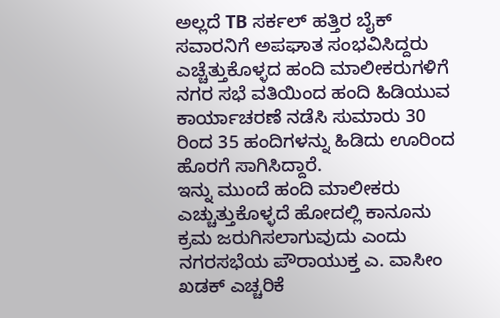ಅಲ್ಲದೆ TB ಸರ್ಕಲ್ ಹತ್ತಿರ ಬೈಕ್ ಸವಾರನಿಗೆ ಅಪಘಾತ ಸಂಭವಿಸಿದ್ದರು ಎಚ್ಚೆತ್ತುಕೊಳ್ಳದ ಹಂದಿ ಮಾಲೀಕರುಗಳಿಗೆ ನಗರ ಸಭೆ ವತಿಯಿಂದ ಹಂದಿ ಹಿಡಿಯುವ ಕಾರ್ಯಾಚರಣೆ ನಡೆಸಿ ಸುಮಾರು 30 ರಿಂದ 35 ಹಂದಿಗಳನ್ನು ಹಿಡಿದು ಊರಿಂದ ಹೊರಗೆ ಸಾಗಿಸಿದ್ದಾರೆ.
ಇನ್ನು ಮುಂದೆ ಹಂದಿ ಮಾಲೀಕರು ಎಚ್ಚುತ್ತುಕೊಳ್ಳದೆ ಹೋದಲ್ಲಿ ಕಾನೂನು ಕ್ರಮ ಜರುಗಿಸಲಾಗುವುದು ಎಂದು ನಗರಸಭೆಯ ಪೌರಾಯುಕ್ತ ಎ. ವಾಸೀಂ ಖಡಕ್ ಎಚ್ಚರಿಕೆ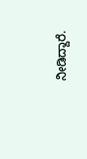ನೀಡಿದ್ದಾರೆ.